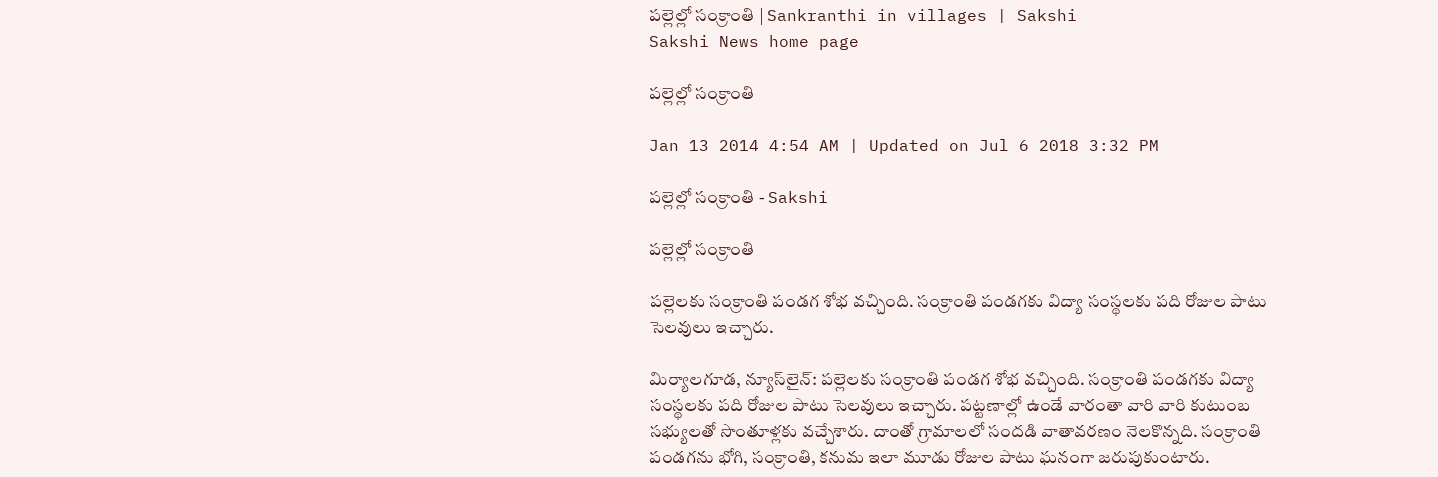పల్లెల్లో సంక్రాంతి | Sankranthi in villages | Sakshi
Sakshi News home page

పల్లెల్లో సంక్రాంతి

Jan 13 2014 4:54 AM | Updated on Jul 6 2018 3:32 PM

పల్లెల్లో సంక్రాంతి - Sakshi

పల్లెల్లో సంక్రాంతి

పల్లెలకు సంక్రాంతి పండగ శోభ వచ్చింది. సంక్రాంతి పండగకు విద్యా సంస్థలకు పది రోజుల పాటు సెలవులు ఇచ్చారు.

మిర్యాలగూడ, న్యూస్‌లైన్: పల్లెలకు సంక్రాంతి పండగ శోభ వచ్చింది. సంక్రాంతి పండగకు విద్యా సంస్థలకు పది రోజుల పాటు సెలవులు ఇచ్చారు. పట్టణాల్లో ఉండే వారంతా వారి వారి కుటుంబ సభ్యులతో సొంతూళ్లకు వచ్చేశారు. దాంతో గ్రామాలలో సందడి వాతావరణం నెలకొన్నది. సంక్రాంతి పండగను భోగి, సంక్రాంతి, కనుమ ఇలా మూడు రోజుల పాటు ఘనంగా జరుపుకుంటారు.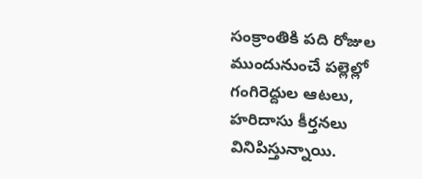సంక్రాంతికి పది రోజుల ముందునుంచే పల్లెల్లో గంగిరెద్దుల ఆటలు, హరిదాసు కీర్తనలు వినిపిస్తున్నాయి.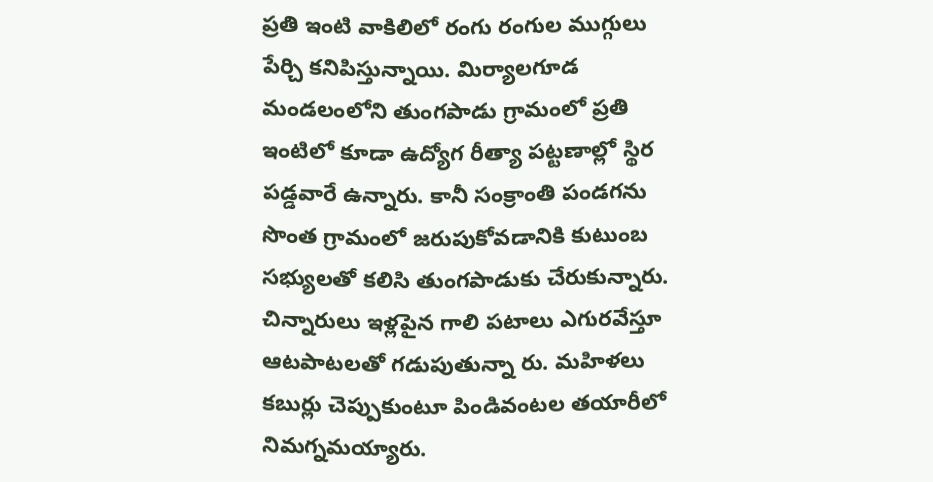ప్రతి ఇంటి వాకిలిలో రంగు రంగుల ముగ్గులు పేర్చి కనిపిస్తున్నాయి. మిర్యాలగూడ మండలంలోని తుంగపాడు గ్రామంలో ప్రతి ఇంటిలో కూడా ఉద్యోగ రీత్యా పట్టణాల్లో స్థిర పడ్డవారే ఉన్నారు. కానీ సంక్రాంతి పండగను సొంత గ్రామంలో జరుపుకోవడానికి కుటుంబ సభ్యులతో కలిసి తుంగపాడుకు చేరుకున్నారు. చిన్నారులు ఇళ్లపైన గాలి పటాలు ఎగురవేస్తూ ఆటపాటలతో గడుపుతున్నా రు. మహిళలు కబుర్లు చెప్పుకుంటూ పిండివంటల తయారీలో నిమగ్నమయ్యారు.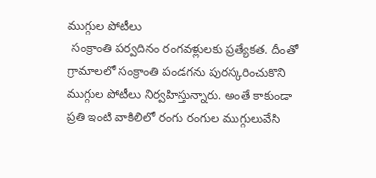ముగ్గుల పోటీలు
 సంక్రాంతి పర్వదినం రంగవళ్లులకు ప్రత్యేకత. దీంతో గ్రామాలలో సంక్రాంతి పండగను పురస్కరించుకొని ముగ్గుల పోటీలు నిర్వహిస్తున్నారు. అంతే కాకుండా ప్రతి ఇంటి వాకిలిలో రంగు రంగుల ముగ్గులువేసి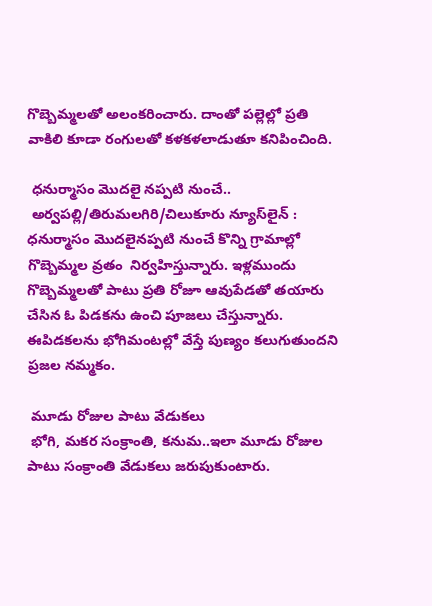గొబ్బెమ్మలతో అలంకరించారు. దాంతో పల్లెల్లో ప్రతి వాకిలి కూడా రంగులతో కళకళలాడుతూ కనిపించింది.

 ధనుర్మాసం మొదలై నప్పటి నుంచే..
 అర్వపల్లి/తిరుమలగిరి/చిలుకూరు న్యూస్‌లైన్ :  ధనుర్మాసం మొదలైనప్పటి నుంచే కొన్ని గ్రామాల్లో గొబ్బెమ్మల వ్రతం  నిర్వహిస్తున్నారు. ఇళ్లముందు గొబ్బెమ్మలతో పాటు ప్రతి రోజూ ఆవుపేడతో తయారు చేసిన ఓ పిడకను ఉంచి పూజలు చేస్తున్నారు. ఈపిడకలను భోగిమంటల్లో వేస్తే పుణ్యం కలుగుతుందని ప్రజల నమ్మకం.

 మూడు రోజుల పాటు వేడుకలు
 భోగి, మకర సంక్రాంతి, కనుమ..ఇలా మూడు రోజుల పాటు సంక్రాంతి వేడుకలు జరుపుకుంటారు.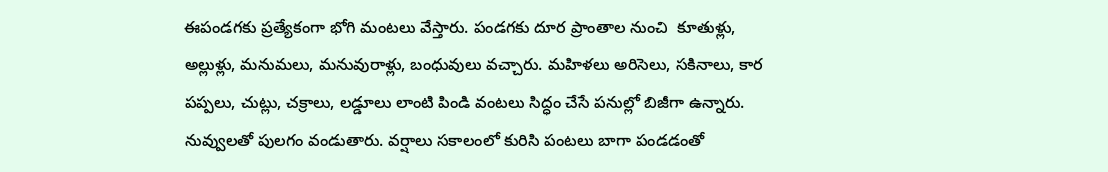ఈపండగకు ప్రత్యేకంగా భోగి మంటలు వేస్తారు. పండగకు దూర ప్రాంతాల నుంచి  కూతుళ్లు, అల్లుళ్లు, మనుమలు, మనువురాళ్లు, బంధువులు వచ్చారు. మహిళలు అరిసెలు, సకినాలు, కార పప్పలు, చుట్లు, చక్రాలు, లడ్డూలు లాంటి పిండి వంటలు సిద్ధం చేసే పనుల్లో బిజీగా ఉన్నారు. నువ్వులతో పులగం వండుతారు. వర్షాలు సకాలంలో కురిసి పంటలు బాగా పండడంతో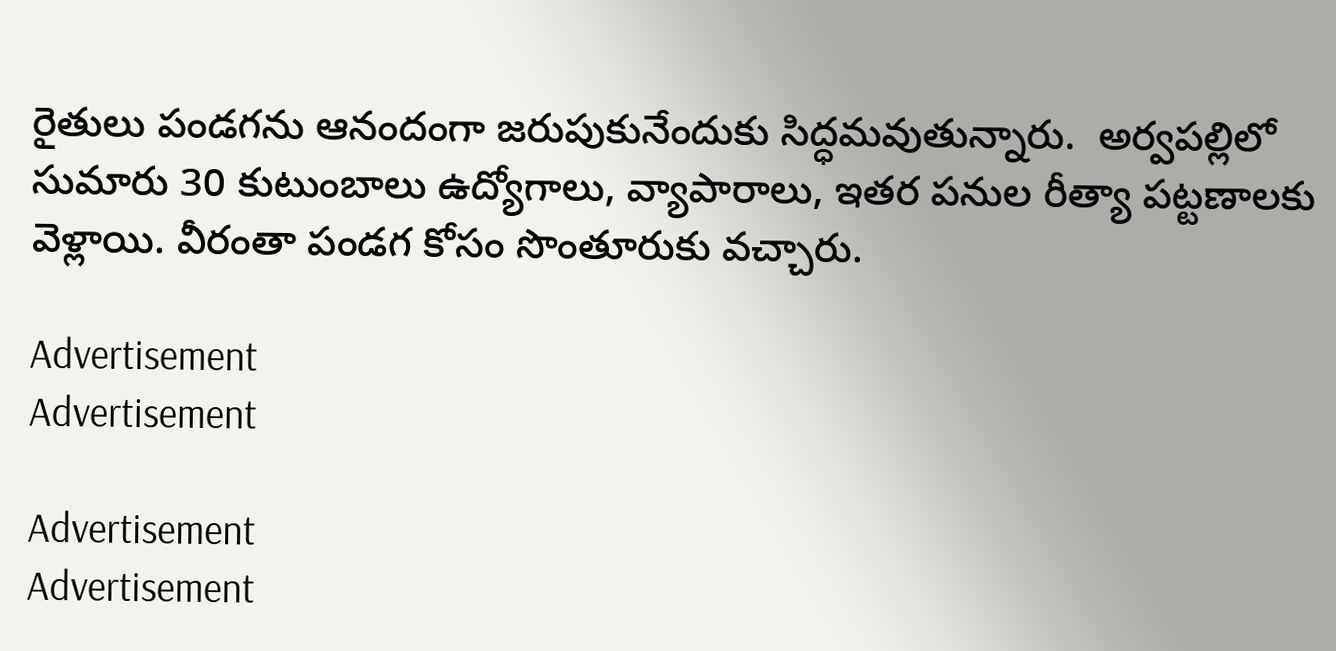రైతులు పండగను ఆనందంగా జరుపుకునేందుకు సిద్ధమవుతున్నారు.  అర్వపల్లిలో సుమారు 30 కుటుంబాలు ఉద్యోగాలు, వ్యాపారాలు, ఇతర పనుల రీత్యా పట్టణాలకు వెళ్లాయి. వీరంతా పండగ కోసం సొంతూరుకు వచ్చారు.

Advertisement
Advertisement

Advertisement
Advertisement